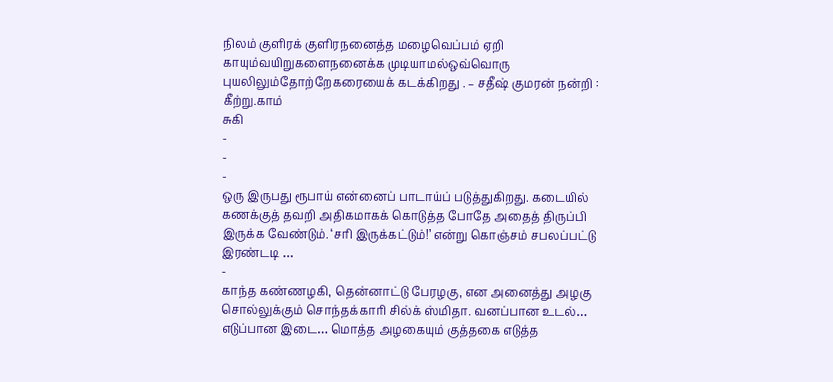நிலம் குளிரக் குளிரநனைத்த மழைவெப்பம் ஏறி காயும்வயிறுகளைநனைக்க முடியாமல்ஒவ்வொரு புயலிலும்தோற்றேகரையைக் கடக்கிறது . – சதீஷ் குமரன் நன்றி : கீற்று.காம்
சுகி
-
-
-
ஒரு இருபது ரூபாய் என்னைப் பாடாய்ப் படுத்துகிறது. கடையில் கணக்குத் தவறி அதிகமாகக் கொடுத்த போதே அதைத் திருப்பி இருக்க வேண்டும். ‘சரி இருக்கட்டும்!’ என்று கொஞ்சம் சபலப்பட்டு இரண்டடி …
-
காந்த கண்ணழகி, தென்னாட்டு பேரழகு, என அனைத்து அழகு சொல்லுக்கும் சொந்தக்காரி சில்க் ஸ்மிதா. வனப்பான உடல்… எடுப்பான இடை… மொத்த அழகையும் குத்தகை எடுத்த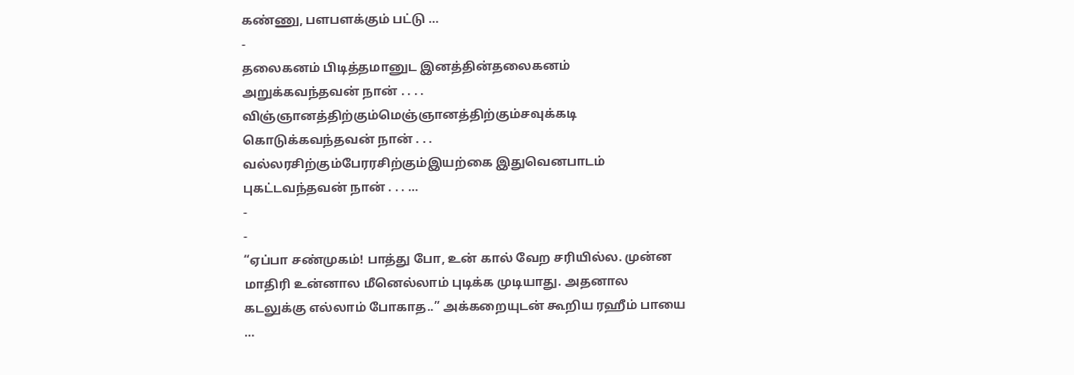கண்ணு, பளபளக்கும் பட்டு …
-
தலைகனம் பிடித்தமானுட இனத்தின்தலைகனம் அறுக்கவந்தவன் நான் . . . . விஞ்ஞானத்திற்கும்மெஞ்ஞானத்திற்கும்சவுக்கடி கொடுக்கவந்தவன் நான் . . . வல்லரசிற்கும்பேரரசிற்கும்இயற்கை இதுவெனபாடம் புகட்டவந்தவன் நான் . . . …
-
-
“ஏப்பா சண்முகம்! பாத்து போ, உன் கால் வேற சரியில்ல. முன்ன மாதிரி உன்னால மீனெல்லாம் புடிக்க முடியாது. அதனால கடலுக்கு எல்லாம் போகாத..” அக்கறையுடன் கூறிய ரஹீம் பாயை …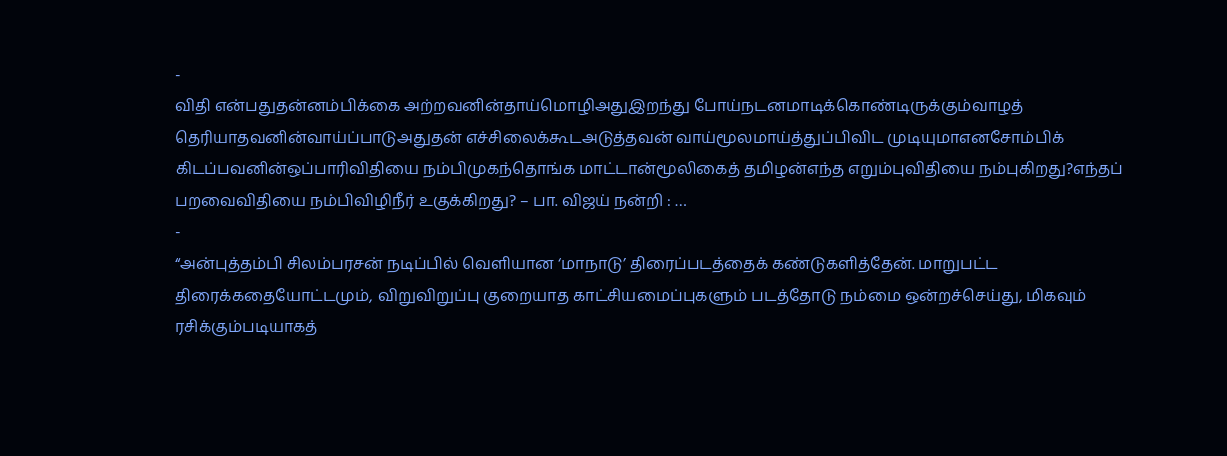-
விதி என்பதுதன்னம்பிக்கை அற்றவனின்தாய்மொழிஅதுஇறந்து போய்நடனமாடிக்கொண்டிருக்கும்வாழத் தெரியாதவனின்வாய்ப்பாடுஅதுதன் எச்சிலைக்கூடஅடுத்தவன் வாய்மூலமாய்த்துப்பிவிட முடியுமாஎனசோம்பிக் கிடப்பவனின்ஒப்பாரிவிதியை நம்பிமுகந்தொங்க மாட்டான்மூலிகைத் தமிழன்எந்த எறும்புவிதியை நம்புகிறது?எந்தப் பறவைவிதியை நம்பிவிழிநீர் உகுக்கிறது? – பா. விஜய் நன்றி : …
-
“அன்புத்தம்பி சிலம்பரசன் நடிப்பில் வெளியான ‘மாநாடு’ திரைப்படத்தைக் கண்டுகளித்தேன். மாறுபட்ட திரைக்கதையோட்டமும், விறுவிறுப்பு குறையாத காட்சியமைப்புகளும் படத்தோடு நம்மை ஒன்றச்செய்து, மிகவும் ரசிக்கும்படியாகத்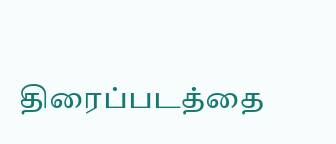திரைப்படத்தை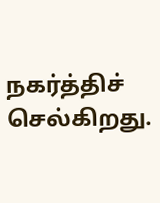நகர்த்திச் செல்கிறது.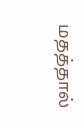மதத்தால்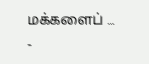மக்களைப் …
-